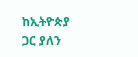ከኢትዮጵያ ጋር ያለን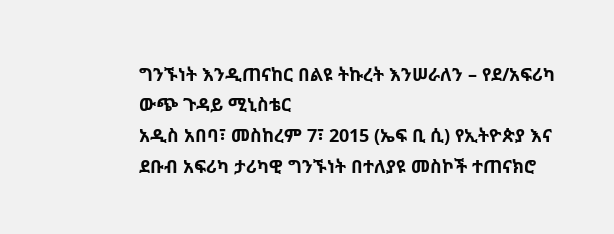ግንኙነት እንዲጠናከር በልዩ ትኩረት እንሠራለን – የደ/አፍሪካ ውጭ ጉዳይ ሚኒስቴር
አዲስ አበባ፣ መስከረም 7፣ 2015 (ኤፍ ቢ ሲ) የኢትዮጵያ እና ደቡብ አፍሪካ ታሪካዊ ግንኙነት በተለያዩ መስኮች ተጠናክሮ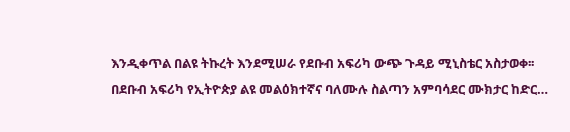እንዲቀጥል በልዩ ትኩረት እንደሚሠራ የደቡብ አፍሪካ ውጭ ጉዳይ ሚኒስቴር አስታወቀ፡፡
በደቡብ አፍሪካ የኢትዮጵያ ልዩ መልዕክተኛና ባለሙሉ ስልጣን አምባሳደር ሙክታር ከድር…